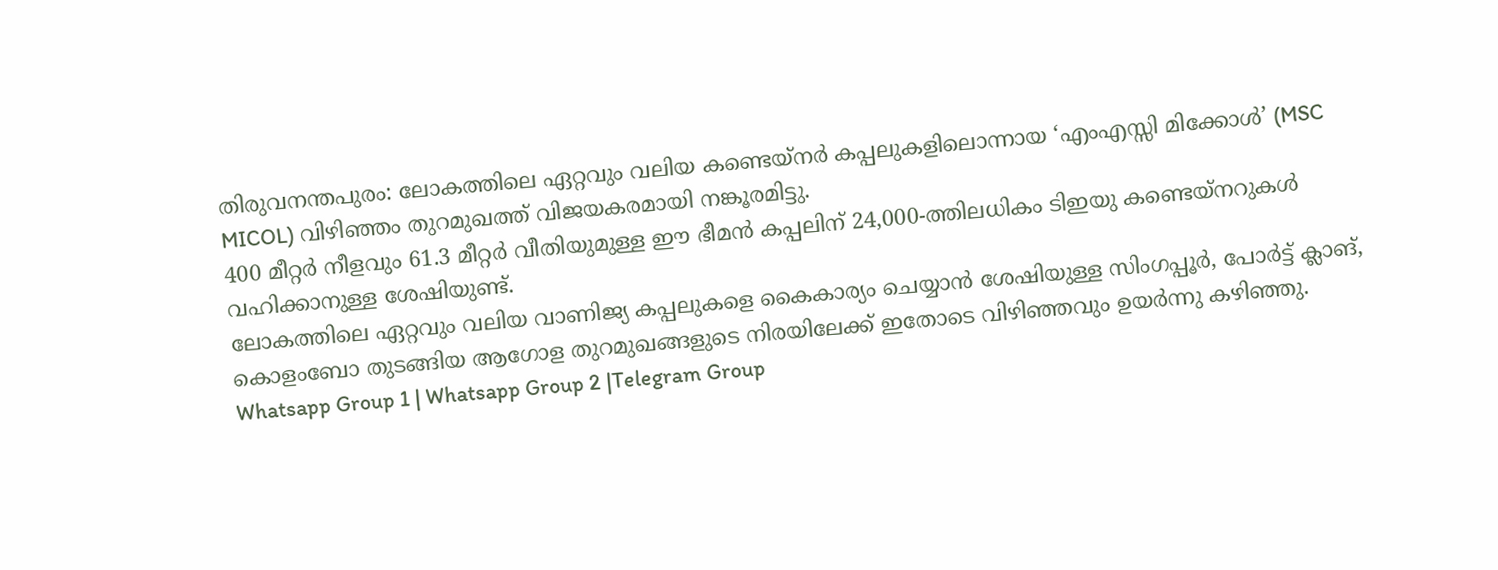തിരുവനന്തപുരം: ലോകത്തിലെ ഏറ്റവും വലിയ കണ്ടെയ്നർ കപ്പലുകളിലൊന്നായ ‘എംഎസ്സി മിക്കോൾ’ (MSC MICOL) വിഴിഞ്ഞം തുറമുഖത്ത് വിജയകരമായി നങ്കൂരമിട്ടു.
400 മീറ്റർ നീളവും 61.3 മീറ്റർ വീതിയുമുള്ള ഈ ഭീമൻ കപ്പലിന് 24,000-ത്തിലധികം ടിഇയു കണ്ടെയ്നറുകൾ വഹിക്കാനുള്ള ശേഷിയുണ്ട്.
ലോകത്തിലെ ഏറ്റവും വലിയ വാണിജ്യ കപ്പലുകളെ കൈകാര്യം ചെയ്യാൻ ശേഷിയുള്ള സിംഗപ്പൂർ, പോർട്ട് ക്ലാങ്, കൊളംബോ തുടങ്ങിയ ആഗോള തുറമുഖങ്ങളുടെ നിരയിലേക്ക് ഇതോടെ വിഴിഞ്ഞവും ഉയർന്നു കഴിഞ്ഞു.
Whatsapp Group 1 | Whatsapp Group 2 |Telegram Group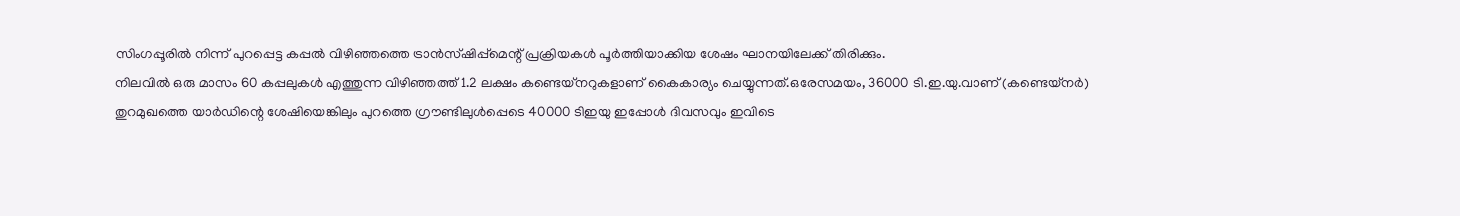സിംഗപ്പൂരിൽ നിന്ന് പുറപ്പെട്ട കപ്പൽ വിഴിഞ്ഞത്തെ ട്രാൻസ്ഷിപ്പ്മെന്റ് പ്രക്രിയകൾ പൂർത്തിയാക്കിയ ശേഷം ഘാനയിലേക്ക് തിരിക്കും.
നിലവിൽ ഒരു മാസം 60 കപ്പലുകൾ എത്തുന്ന വിഴിഞ്ഞത്ത് 1.2 ലക്ഷം കണ്ടെയ്നറുകളാണ് കൈകാര്യം ചെയ്യുന്നത്.ഒരേസമയം, 36000 ടി.ഇ.യു.വാണ് (കണ്ടെയ്നർ) തുറമുഖത്തെ യാർഡിന്റെ ശേഷിയെങ്കിലും പുറത്തെ ഗ്രൗണ്ടിലുൾപ്പെടെ 40000 ടിഇയു ഇപ്പോൾ ദിവസവും ഇവിടെ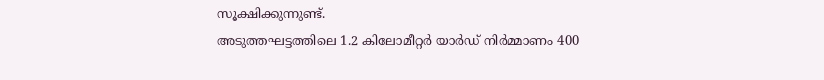സൂക്ഷിക്കുന്നുണ്ട്.
അടുത്തഘട്ടത്തിലെ 1.2 കിലോമീറ്റർ യാർഡ് നിർമ്മാണം 400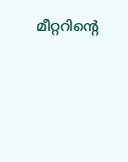മീറ്ററിന്റെ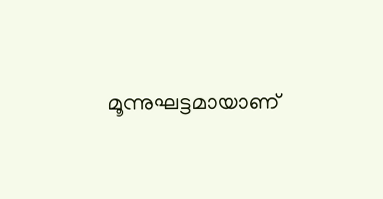മൂന്നുഘട്ടമായാണ്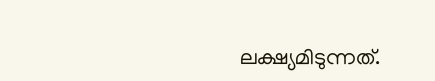ലക്ഷ്യമിടുന്നത്.